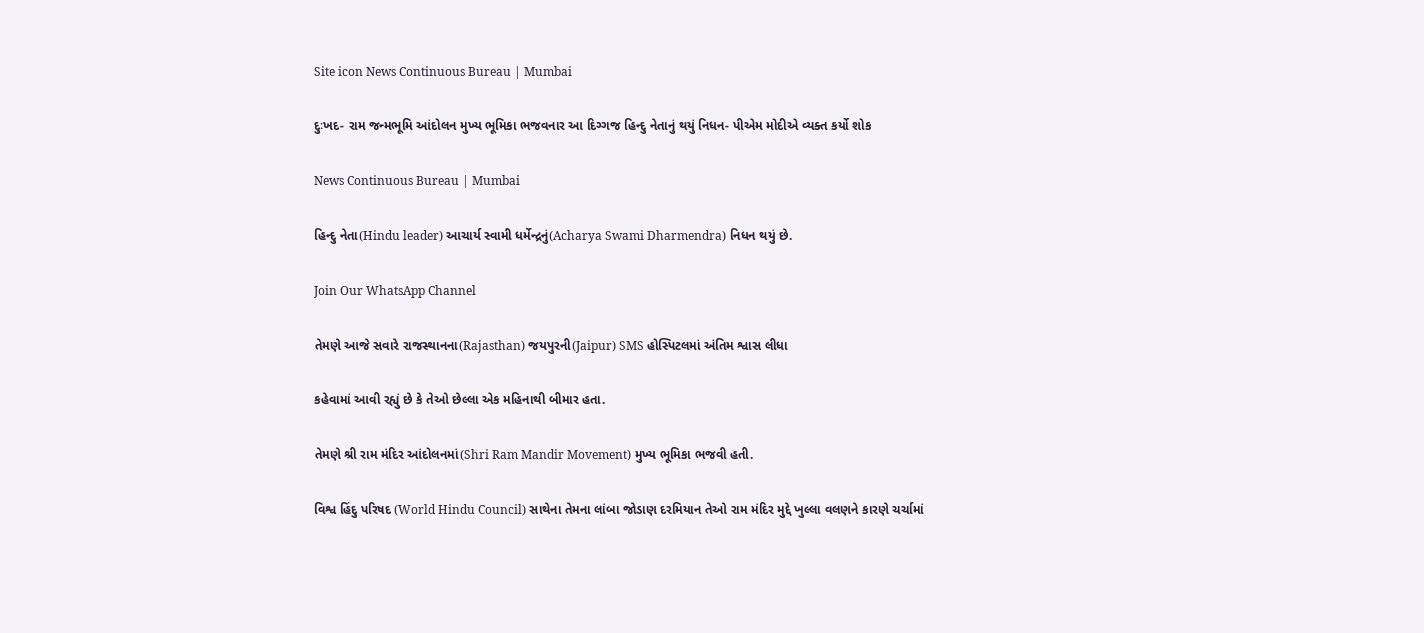Site icon News Continuous Bureau | Mumbai

દુઃખદ- રામ જન્મભૂમિ આંદોલન મુખ્ય ભૂમિકા ભજવનાર આ દિગ્ગજ હિન્દુ નેતાનું થયું નિધન- પીએમ મોદીએ વ્યક્ત કર્યો શોક

News Continuous Bureau | Mumbai

હિન્દુ નેતા(Hindu leader) આચાર્ય સ્વામી ધર્મેન્દ્રનું(Acharya Swami Dharmendra) નિધન થયું છે.

Join Our WhatsApp Channel

તેમણે આજે સવારે રાજસ્થાનના(Rajasthan) જયપુરની(Jaipur) SMS હોસ્પિટલમાં અંતિમ શ્વાસ લીધા

કહેવામાં આવી રહ્યું છે કે તેઓ છેલ્લા એક મહિનાથી બીમાર હતા.

તેમણે શ્રી રામ મંદિર આંદોલનમાં(Shri Ram Mandir Movement) મુખ્ય ભૂમિકા ભજવી હતી.

વિશ્વ હિંદુ પરિષદ (World Hindu Council) સાથેના તેમના લાંબા જોડાણ દરમિયાન તેઓ રામ મંદિર મુદ્દે ખુલ્લા વલણને કારણે ચર્ચામાં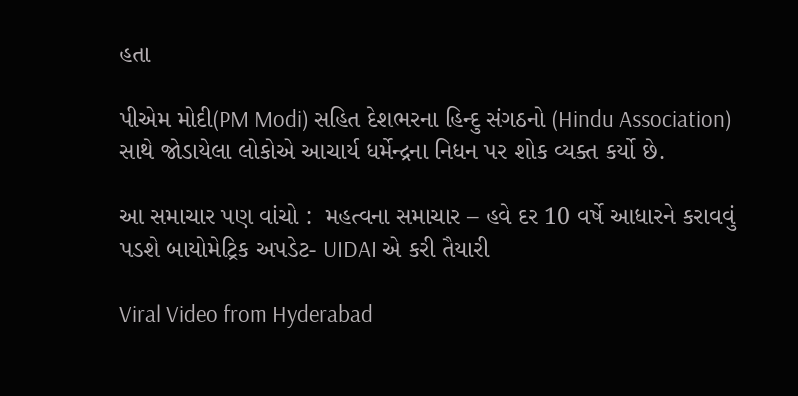હતા

પીએમ મોદી(PM Modi) સહિત દેશભરના હિન્દુ સંગઠનો (Hindu Association) સાથે જોડાયેલા લોકોએ આચાર્ય ધર્મેન્દ્રના નિધન પર શોક વ્યક્ત કર્યો છે.

આ સમાચાર પણ વાંચો :  મહત્વના સમાચાર – હવે દર 10 વર્ષે આધારને કરાવવું પડશે બાયોમેટ્રિક અપડેટ- UIDAI એ કરી તૈયારી

Viral Video from Hyderabad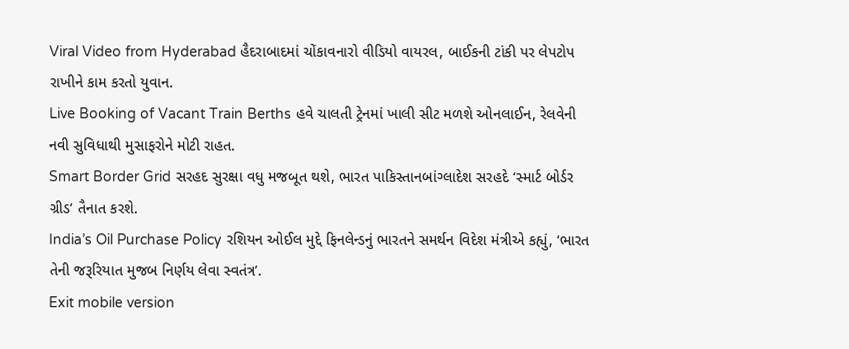Viral Video from Hyderabad હૈદરાબાદમાં ચોંકાવનારો વીડિયો વાયરલ, બાઈકની ટાંકી પર લેપટોપ રાખીને કામ કરતો યુવાન.
Live Booking of Vacant Train Berths હવે ચાલતી ટ્રેનમાં ખાલી સીટ મળશે ઓનલાઈન, રેલવેની નવી સુવિધાથી મુસાફરોને મોટી રાહત.
Smart Border Grid સરહદ સુરક્ષા વધુ મજબૂત થશે, ભારત પાકિસ્તાનબાંગ્લાદેશ સરહદે ‘સ્માર્ટ બોર્ડર ગ્રીડ’ તૈનાત કરશે.
India’s Oil Purchase Policy રશિયન ઓઈલ મુદ્દે ફિનલેન્ડનું ભારતને સમર્થન વિદેશ મંત્રીએ કહ્યું, ‘ભારત તેની જરૂરિયાત મુજબ નિર્ણય લેવા સ્વતંત્ર’.
Exit mobile version